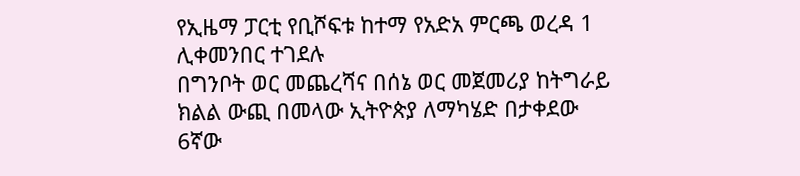የኢዜማ ፓርቲ የቢሾፍቱ ከተማ የአድአ ምርጫ ወረዳ 1 ሊቀመንበር ተገደሉ
በግንቦት ወር መጨረሻና በሰኔ ወር መጀመሪያ ከትግራይ ክልል ውጪ በመላው ኢትዮጵያ ለማካሄድ በታቀደው 6ኛው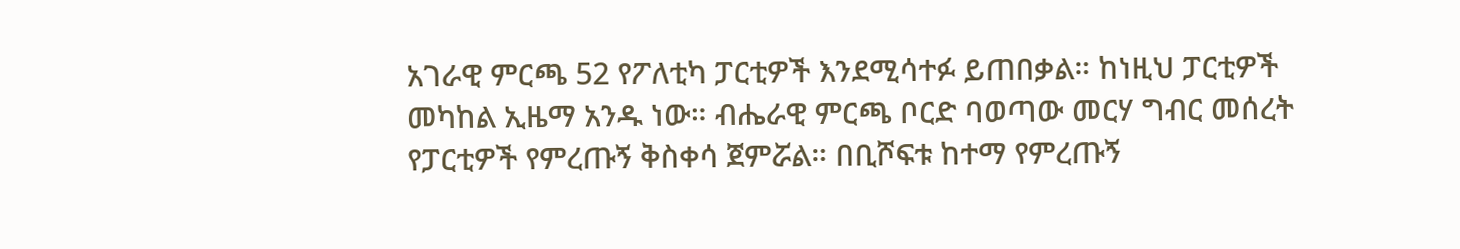አገራዊ ምርጫ 52 የፖለቲካ ፓርቲዎች እንደሚሳተፉ ይጠበቃል። ከነዚህ ፓርቲዎች መካከል ኢዜማ አንዱ ነው። ብሔራዊ ምርጫ ቦርድ ባወጣው መርሃ ግብር መሰረት የፓርቲዎች የምረጡኝ ቅስቀሳ ጀምሯል። በቢሾፍቱ ከተማ የምረጡኝ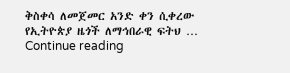ቅስቀሳ ለመጀመር አንድ ቀን ሲቀረው የኢትዮጵያ ዜጎች ለማኅበራዊ ፍትህ … Continue reading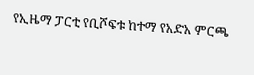የኢዜማ ፓርቲ የቢሾፍቱ ከተማ የአድአ ምርጫ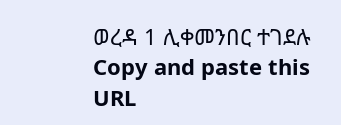ወረዳ 1 ሊቀመንበር ተገደሉ
Copy and paste this URL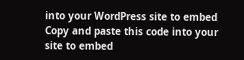into your WordPress site to embed
Copy and paste this code into your site to embed